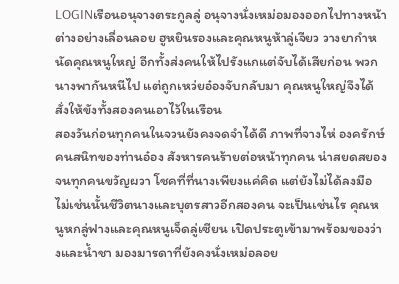LOGINเรือนอนุจางตระกูลลู่ อนุจางนั่งเหม่อมองออกไปทางหน้าต่างอย่างเลื่อนลอย ฮูหยินรองและคุณหนูห้าลู่เจียว วางยากำหนัดคุณหนูใหญ่ อีกทั้งส่งคนให้ไปรังแกแต่จับได้เสียก่อน พวกนางพากันหนีไป แต่ถูกเหว่ยอ๋องจับกลับมา คุณหนูใหญ่จึงได้สั่งให้ขังทั้งสองคนเอาไว้ในเรือน
สองวันก่อนทุกคนในจวนยังคงจดจำได้ดี ภาพที่จางไห่ องครักษ์คนสนิทของท่านอ๋อง สังหารคนร้ายต่อหน้าทุกคน น่าสยดสยองจนทุกคนขวัญผวา โชคที่ที่นางเพียงแค่คิด แต่ยังไม่ได้ลงมือ ไม่เช่นนั้นชีวิตนางและบุตรสาวอีกสองคน จะเป็นเช่นไร คุณหนูหกลู่ฟางและคุณหนูเจ็ดลู่เซียน เปิดประตูเข้ามาพร้อมของว่างและน้ำชา มองมารดาที่ยังคงนั่งเหม่อลอย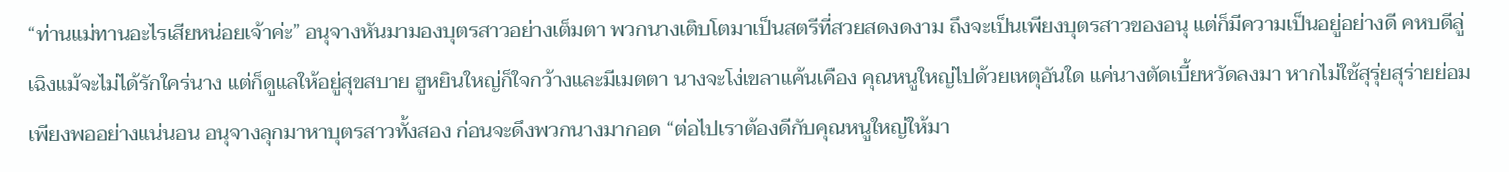“ท่านแม่ทานอะไรเสียหน่อยเจ้าค่ะ” อนุจางหันมามองบุตรสาวอย่างเต็มตา พวกนางเติบโตมาเป็นสตรีที่สวยสดงดงาม ถึงจะเป็นเพียงบุตรสาวของอนุ แต่ก็มีความเป็นอยู่อย่างดี คหบดีลู่เฉิงแม้จะไม่ได้รักใคร่นาง แต่ก็ดูแลให้อยู่สุขสบาย ฮูหยินใหญ่ก็ใจกว้างและมีเมตตา นางจะโง่เขลาแค้นเคือง คุณหนูใหญ่ไปด้วยเหตุอันใด แค่นางตัดเบี้ยหวัดลงมา หากไม่ใช้สุรุ่ยสุร่ายย่อมเพียงพออย่างแน่นอน อนุจางลุกมาหาบุตรสาวทั้งสอง ก่อนจะดึงพวกนางมากอด “ต่อไปเราต้องดีกับคุณหนูใหญ่ให้มา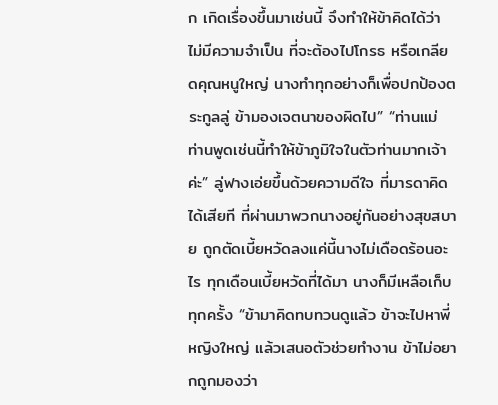ก เกิดเรื่องขึ้นมาเช่นนี้ จึงทำให้ข้าคิดได้ว่า ไม่มีความจำเป็น ที่จะต้องไปโกรธ หรือเกลียดคุณหนูใหญ่ นางทำทุกอย่างก็เพื่อปกป้องตระกูลลู่ ข้ามองเจตนาของผิดไป” “ท่านแม่ ท่านพูดเช่นนี้ทำให้ข้าภูมิใจในตัวท่านมากเจ้าค่ะ” ลู่ฟางเอ่ยขึ้นด้วยความดีใจ ที่มารดาคิดได้เสียที ที่ผ่านมาพวกนางอยู่กันอย่างสุขสบาย ถูกตัดเบี้ยหวัดลงแค่นี้นางไม่เดือดร้อนอะไร ทุกเดือนเบี้ยหวัดที่ได้มา นางก็มีเหลือเก็บทุกครั้ง “ข้ามาคิดทบทวนดูแล้ว ข้าจะไปหาพี่หญิงใหญ่ แล้วเสนอตัวช่วยทำงาน ข้าไม่อยากถูกมองว่า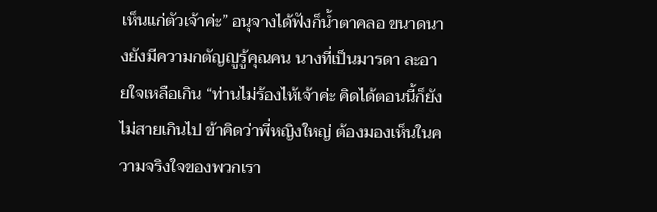เห็นแก่ตัวเจ้าค่ะ” อนุจางได้ฟังก็น้ำตาคลอ ขนาดนางยังมีความกตัญญูรู้คุณคน นางที่เป็นมารดา ละอายใจเหลือเกิน “ท่านไม่ร้องไห้เจ้าค่ะ คิดได้ตอนนี้ก็ยังไม่สายเกินไป ข้าคิดว่าพี่หญิงใหญ่ ต้องมองเห็นในความจริงใจของพวกเรา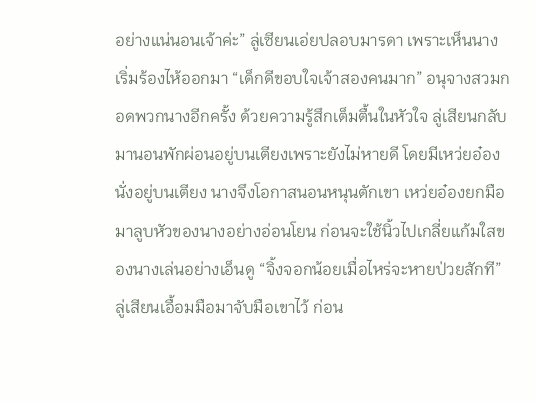อย่างแน่นอนเจ้าค่ะ” ลู่เซียนเอ่ยปลอบมารดา เพราะเห็นนางเริ่มร้องไห้ออกมา “เด็กดีขอบใจเจ้าสองคนมาก” อนุจางสวมกอดพวกนางอีกครั้ง ด้วยความรู้สึกเต็มตื้นในหัวใจ ลู่เสียนกลับมานอนพักผ่อนอยู่บนเตียงเพราะยังไม่หายดี โดยมีเหว่ยอ๋องนั่งอยู่บนเตียง นางจึงโอกาสนอนหนุนตักเขา เหว่ยอ๋องยกมือมาลูบหัวของนางอย่างอ่อนโยน ก่อนจะใช้นิ้วไปเกลี่ยแก้มใสของนางเล่นอย่างเอ็นดู “จิ้งจอกน้อยเมื่อไหร่จะหายป่วยสักที” ลู่เสียนเอื้อมมือมาจับมือเขาไว้ ก่อน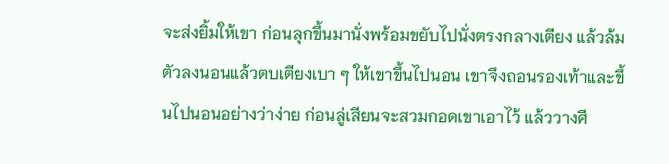จะส่งยิ้มให้เขา ก่อนลุกขึ้นมานั่งพร้อมขยับไปนั่งตรงกลางเตียง แล้วล้มตัวลงนอนแล้วตบเตียงเบา ๆ ให้เขาขึ้นไปนอน เขาจึงถอนรองเท้าและขึ้นไปนอนอย่างว่าง่าย ก่อนลู่เสียนจะสวมกอดเขาเอาไว้ แล้ววางศี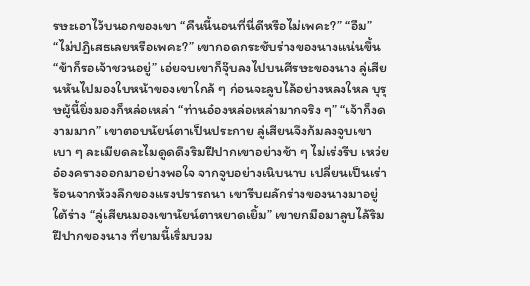รษะเอาไว้บนอกของเขา “คืนนี้นอนที่นี่ดีหรือไม่เพคะ?” “อืม” “ไม่ปฏิเสธเลยหรือเพคะ?” เขากอดกระชับร่างของนางแน่นขึ้น “ข้าก็รอเจ้าชวนอยู่” เอ่ยจบเขาก็จุ๊บลงไปบนศีรษะของนาง ลู่เสียนหันไปมองใบหน้าของเขาใกล้ ๆ ก่อนจะลูบไล้อย่างหลงใหล บุรุษผู้นี้ยิ่งมองก็หล่อเหล่า “ท่านอ๋องหล่อเหล่ามากจริง ๆ” “เจ้าก็งดงามมาก” เขาตอบนัยน์ตาเป็นประกาย ลู่เสียนจึงก้มลงจูบเขาเบา ๆ ละเมียดละไมดูดดึงริมฝีปากเขาอย่างช้า ๆ ไม่เร่งรีบ เหว่ยอ๋องครางออกมาอย่างพอใจ จากจูบอย่างเนิบนาบ เปลี่ยนเป็นเร่าร้อนจากห้วงลึกของแรงปรารถนา เขารีบผลักร่างของนางมาอยู่ใต้ร่าง “ลู่เสียนมองเขานัยน์ตาหยาดเยิ้ม” เขายกมือมาลูบไล้ริมฝีปากของนาง ที่ยามนี้เริ่มบวม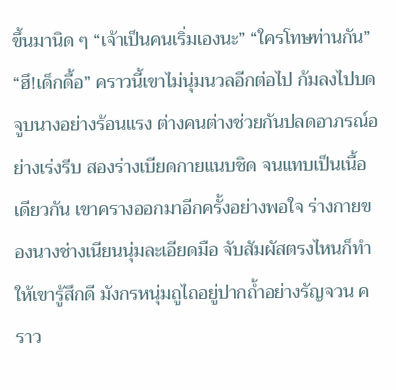ขึ้นมานิด ๆ “เจ้าเป็นคนเริ่มเองนะ” “ใครโทษท่านกัน” “ฮึ!เด็กดื้อ” คราวนี้เขาไม่นุ่มนวลอีกต่อไป ก้มลงไปบดจูบนางอย่างร้อนแรง ต่างคนต่างช่วยกันปลดอาภรณ์อย่างเร่งรีบ สองร่างเบียดกายแนบชิด จนแทบเป็นเนื้อเดียวกัน เขาครางออกมาอีกครั้งอย่างพอใจ ร่างกายของนางช่างเนียนนุ่มละเอียดมือ จับสัมผัสตรงไหนก็ทำให้เขารู้สึกดี มังกรหนุ่มถูไถอยู่ปากถ้ำอย่างรัญจวน คราว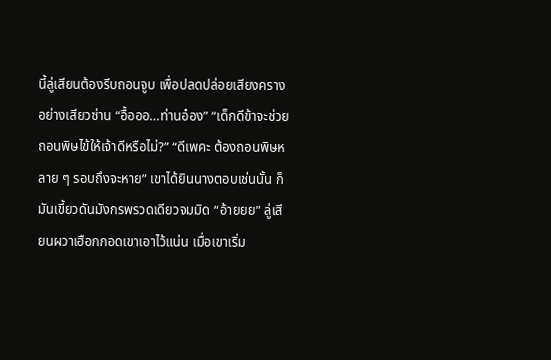นี้ลู่เสียนต้องรีบถอนจูบ เพื่อปลดปล่อยเสียงครางอย่างเสียวซ่าน “อื้อออ…ท่านอ๋อง” “เด็กดีข้าจะช่วยถอนพิษไข้ให้เจ้าดีหรือไม่?” “ดีเพคะ ต้องถอนพิษหลาย ๆ รอบถึงจะหาย” เขาได้ยินนางตอบเช่นนั้น ก็มันเขี้ยวดันมังกรพรวดเดียวจมมิด “อ้ายยย” ลู่เสียนผวาเฮือกกอดเขาเอาไว้แน่น เมื่อเขาเริ่ม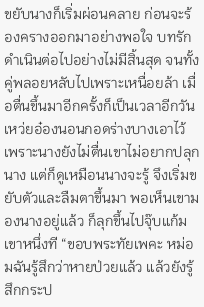ขยับนางก็เริ่มผ่อนคลาย ก่อนจะร้องครางออกมาอย่างพอใจ บทรักดำเนินต่อไปอย่างไม่มีสิ้นสุด จนทั้งคู่พลอยหลับไปเพราะเหนื่อยล้า เมื่อตื่นขึ้นมาอีกครั้งก็เป็นเวลาอีกวัน เหว่ยอ๋องนอนกอดร่างบางเอาไว้ เพราะนางยังไม่ตื่นเขาไม่อยากปลุกนาง แต่ก็ดูเหมือนนางจะรู้ จึงเริ่มขยับตัวและลืมตาขึ้นมา พอเห็นเขามองนางอยู่แล้ว ก็ลุกขึ้นไปจุ๊บแก้มเขาหนึ่งที “ขอบพระทัยเพคะ หม่อมฉันรู้สึกว่าหายป่วยแล้ว แล้วยังรู้สึกกระป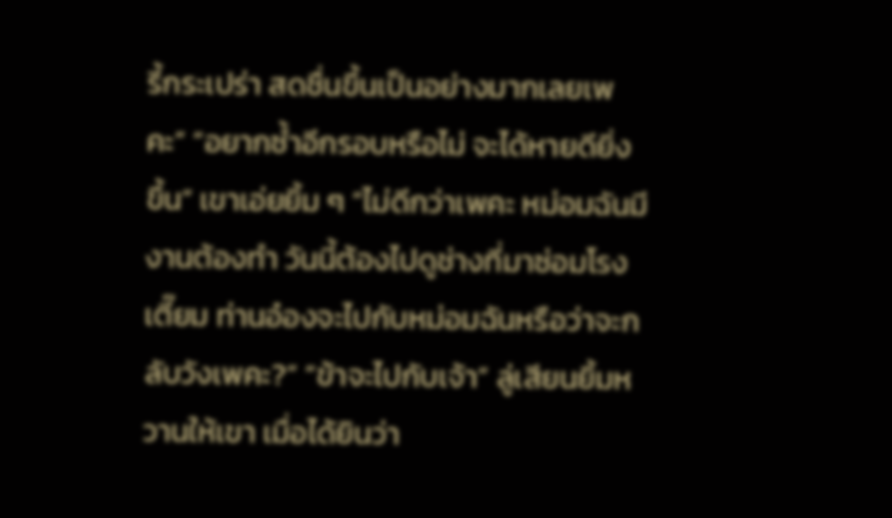รี้กระเปร่า สดชื่นขึ้นเป็นอย่างมากเลยเพคะ” “อยากซ้ำอีกรอบหรือไม่ จะได้หายดียิ่งขึ้น” เขาเอ่ยยิ้ม ๆ “ไม่ดีกว่าเพคะ หม่อมฉันมีงานต้องทำ วันนี้ต้องไปดูช่างที่มาซ่อมโรงเตี๊ยม ท่านอ๋องจะไปกับหม่อมฉันหรือว่าจะกลับวังเพคะ?” “ข้าจะไปกับเจ้า” ลู่เสียนยิ้มหวานให้เขา เมื่อได้ยินว่า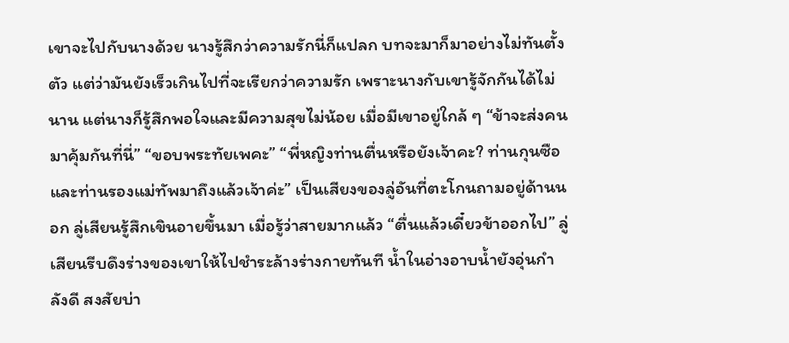เขาจะไปกับนางด้วย นางรู้สึกว่าความรักนี่ก็แปลก บทจะมาก็มาอย่างไม่ทันตั้งตัว แต่ว่ามันยังเร็วเกินไปที่จะเรียกว่าความรัก เพราะนางกับเขารู้จักกันได้ไม่นาน แต่นางก็รู้สึกพอใจและมีความสุขไม่น้อย เมื่อมีเขาอยู่ใกล้ ๆ “ข้าจะส่งคนมาคุ้มกันที่นี่” “ขอบพระทัยเพคะ” “พี่หญิงท่านตื่นหรือยังเจ้าคะ? ท่านกุนซือและท่านรองแม่ทัพมาถึงแล้วเจ้าค่ะ” เป็นเสียงของลู่อันที่ตะโกนถามอยู่ด้านนอก ลู่เสียนรู้สึกเขินอายขึ้นมา เมื่อรู้ว่าสายมากแล้ว “ตื่นแล้วเดี๋ยวข้าออกไป” ลู่เสียนรีบดึงร่างของเขาให้ไปชำระล้างร่างกายทันที น้ำในอ่างอาบน้ำยังอุ่นกำลังดี สงสัยบ่า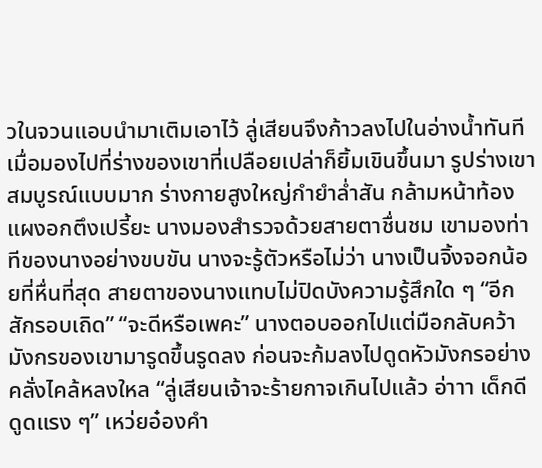วในจวนแอบนำมาเติมเอาไว้ ลู่เสียนจึงก้าวลงไปในอ่างน้ำทันที เมื่อมองไปที่ร่างของเขาที่เปลือยเปล่าก็ยิ้มเขินขึ้นมา รูปร่างเขาสมบูรณ์แบบมาก ร่างกายสูงใหญ่กำยำล่ำสัน กล้ามหน้าท้องแผงอกตึงเปรี้ยะ นางมองสำรวจด้วยสายตาชื่นชม เขามองท่าทีของนางอย่างขบขัน นางจะรู้ตัวหรือไม่ว่า นางเป็นจิ้งจอกน้อยที่หื่นที่สุด สายตาของนางแทบไม่ปิดบังความรู้สึกใด ๆ “อีกสักรอบเถิด” “จะดีหรือเพคะ” นางตอบออกไปแต่มือกลับคว้ามังกรของเขามารูดขึ้นรูดลง ก่อนจะก้มลงไปดูดหัวมังกรอย่างคลั่งไคล้หลงใหล “ลู่เสียนเจ้าจะร้ายกาจเกินไปแล้ว อ่าาา เด็กดีดูดแรง ๆ” เหว่ยอ๋องคำ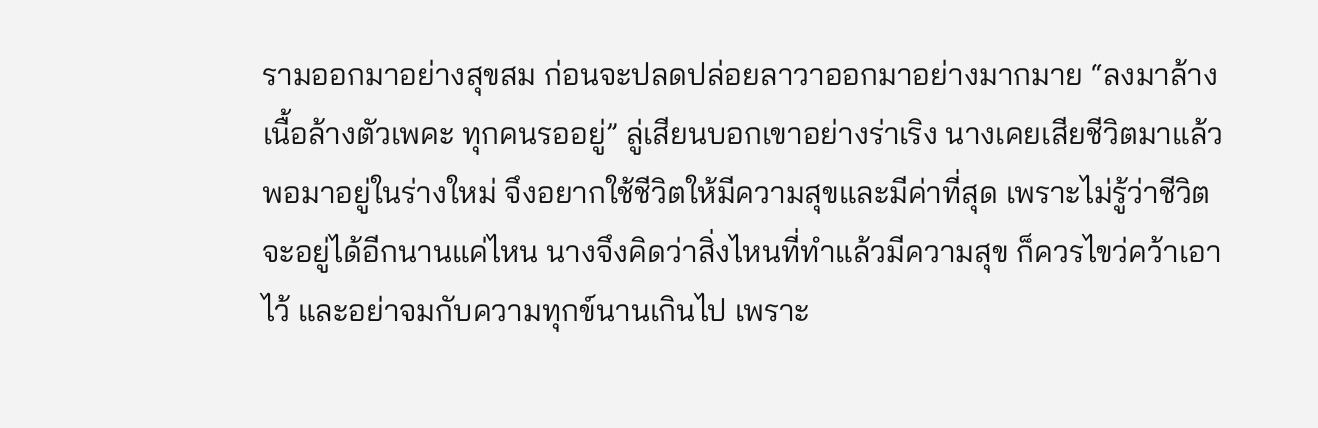รามออกมาอย่างสุขสม ก่อนจะปลดปล่อยลาวาออกมาอย่างมากมาย “ลงมาล้างเนื้อล้างตัวเพคะ ทุกคนรออยู่” ลู่เสียนบอกเขาอย่างร่าเริง นางเคยเสียชีวิตมาแล้ว พอมาอยู่ในร่างใหม่ จึงอยากใช้ชีวิตให้มีความสุขและมีค่าที่สุด เพราะไม่รู้ว่าชีวิตจะอยู่ได้อีกนานแค่ไหน นางจึงคิดว่าสิ่งไหนที่ทำแล้วมีความสุข ก็ควรไขว่คว้าเอาไว้ และอย่าจมกับความทุกข์นานเกินไป เพราะ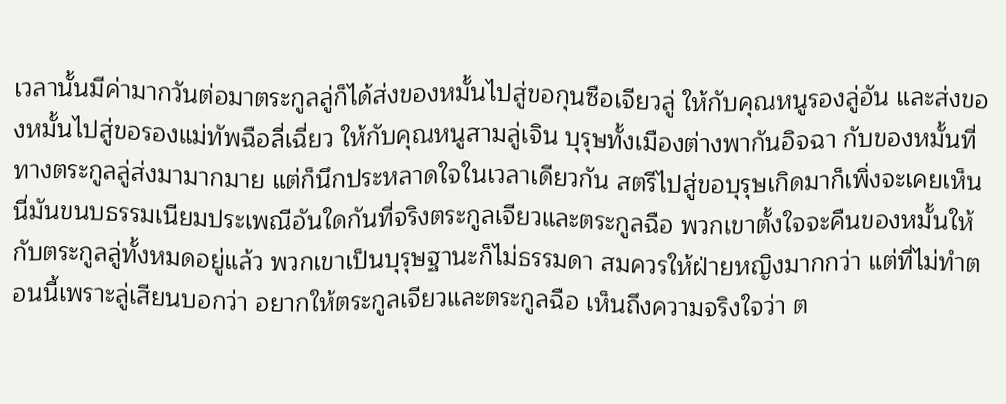เวลานั้นมีค่ามากวันต่อมาตระกูลลู่ก็ได้ส่งของหมั้นไปสู่ขอกุนซือเจียวลู่ ให้กับคุณหนูรองลู่อัน และส่งของหมั้นไปสู่ขอรองแม่ทัพฉือลี่เฉี่ยว ให้กับคุณหนูสามลู่เจิน บุรุษทั้งเมืองต่างพากันอิจฉา กับของหมั้นที่ทางตระกูลลู่ส่งมามากมาย แต่ก็นึกประหลาดใจในเวลาเดียวกัน สตรีไปสู่ขอบุรุษเกิดมาก็เพิ่งจะเคยเห็น นี่มันขนบธรรมเนียมประเพณีอันใดกันที่จริงตระกูลเจียวและตระกูลฉือ พวกเขาตั้งใจจะคืนของหมั้นให้กับตระกูลลู่ทั้งหมดอยู่แล้ว พวกเขาเป็นบุรุษฐานะก็ไม่ธรรมดา สมควรให้ฝ่ายหญิงมากกว่า แต่ที่ไม่ทำตอนนี้เพราะลู่เสียนบอกว่า อยากให้ตระกูลเจียวและตระกูลฉือ เห็นถึงความจริงใจว่า ต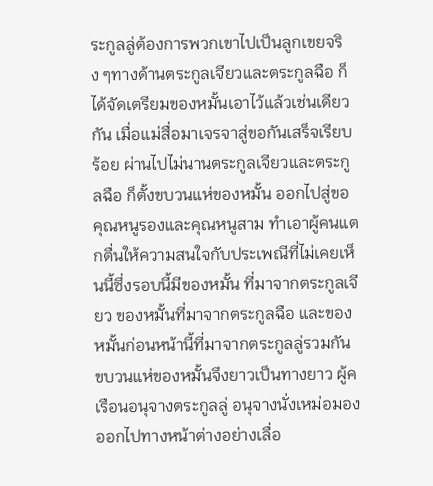ระกูลลู่ต้องการพวกเขาไปเป็นลูกเขยจริง ๆทางด้านตระกูลเจียวและตระกูลฉือ ก็ได้จัดเตรียมของหมั้นเอาไว้แล้วเช่นเดียวกัน เมื่อแม่สื่อมาเจรจาสู่ขอกันเสร็จเรียบร้อย ผ่านไปไม่นานตระกูลเจียวและตระกูลฉือ ก็ตั้งขบวนแห่ของหมั้น ออกไปสู่ขอคุณหนูรองและคุณหนูสาม ทำเอาผู้คนแตกตื่นให้ความสนใจกับประเพณีที่ไม่เคยเห็นนี้ซึ่งรอบนี้มีของหมั้น ที่มาจากตระกูลเจียว ของหมั้นที่มาจากตระกูลฉือ และของหมั้นก่อนหน้านี้ที่มาจากตระกูลลู่รวมกัน ขบวนแห่ของหมั้นจึงยาวเป็นทางยาว ผู้ค
เรือนอนุจางตระกูลลู่ อนุจางนั่งเหม่อมองออกไปทางหน้าต่างอย่างเลื่อ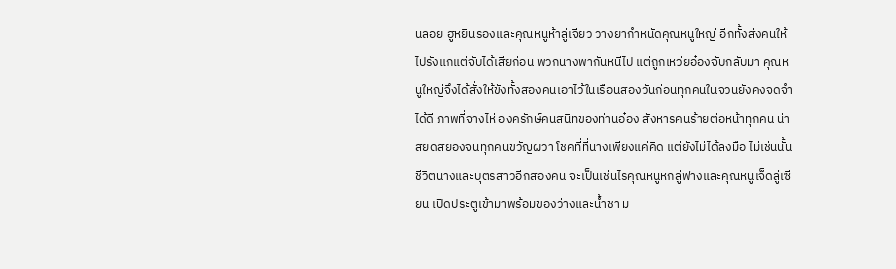นลอย ฮูหยินรองและคุณหนูห้าลู่เจียว วางยากำหนัดคุณหนูใหญ่ อีกทั้งส่งคนให้ไปรังแกแต่จับได้เสียก่อน พวกนางพากันหนีไป แต่ถูกเหว่ยอ๋องจับกลับมา คุณหนูใหญ่จึงได้สั่งให้ขังทั้งสองคนเอาไว้ในเรือนสองวันก่อนทุกคนในจวนยังคงจดจำได้ดี ภาพที่จางไห่ องครักษ์คนสนิทของท่านอ๋อง สังหารคนร้ายต่อหน้าทุกคน น่าสยดสยองจนทุกคนขวัญผวา โชคที่ที่นางเพียงแค่คิด แต่ยังไม่ได้ลงมือ ไม่เช่นนั้นชีวิตนางและบุตรสาวอีกสองคน จะเป็นเช่นไรคุณหนูหกลู่ฟางและคุณหนูเจ็ดลู่เซียน เปิดประตูเข้ามาพร้อมของว่างและน้ำชา ม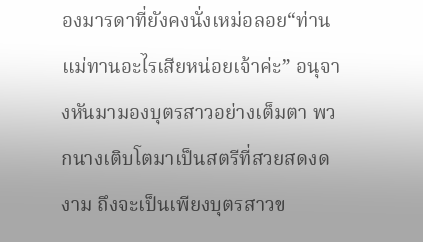องมารดาที่ยังคงนั่งเหม่อลอย“ท่านแม่ทานอะไรเสียหน่อยเจ้าค่ะ” อนุจางหันมามองบุตรสาวอย่างเต็มตา พวกนางเติบโตมาเป็นสตรีที่สวยสดงดงาม ถึงจะเป็นเพียงบุตรสาวข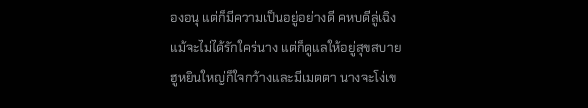องอนุ แต่ก็มีความเป็นอยู่อย่างดี คหบดีลู่เฉิงแม้จะไม่ได้รักใคร่นาง แต่ก็ดูแลให้อยู่สุขสบาย ฮูหยินใหญ่ก็ใจกว้างและมีเมตตา นางจะโง่เข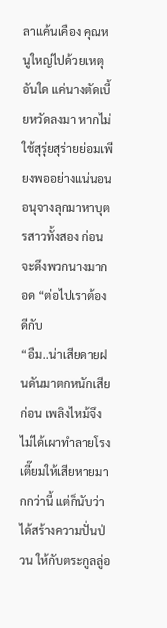ลาแค้นเคือง คุณหนูใหญ่ไปด้วยเหตุอันใด แค่นางตัดเบี้ยหวัดลงมา หากไม่ใช้สุรุ่ยสุร่ายย่อมเพียงพออย่างแน่นอน อนุจางลุกมาหาบุตรสาวทั้งสอง ก่อนจะดึงพวกนางมากอด “ต่อไปเราต้องดีกับ
“อืม..น่าเสียดายฝนดันมาตกหนักเสียก่อน เพลิงไหม้จึงไม่ได้เผาทำลายโรงเตี๊ยมให้เสียหายมากกว่านี้ แต่ก็นับว่าได้สร้างความปั่นป่วน ให้กับตระกูลลู่อ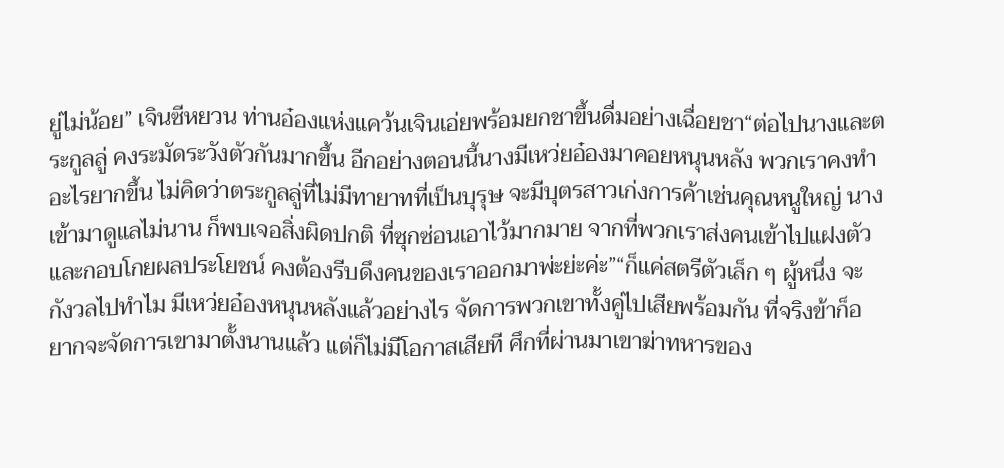ยู่ไม่น้อย” เจินซีหยวน ท่านอ๋องแห่งแคว้นเจินเอ่ยพร้อมยกชาขึ้นดื่มอย่างเฉื่อยชา“ต่อไปนางและตระกูลลู่ คงระมัดระวังตัวกันมากขึ้น อีกอย่างตอนนี้นางมีเหว่ยอ๋องมาคอยหนุนหลัง พวกเราคงทำอะไรยากขึ้น ไม่คิดว่าตระกูลลู่ที่ไม่มีทายาทที่เป็นบุรุษ จะมีบุตรสาวเก่งการค้าเช่นคุณหนูใหญ่ นางเข้ามาดูแลไม่นาน ก็พบเจอสิ่งผิดปกติ ที่ซุกซ่อนเอาไว้มากมาย จากที่พวกเราส่งคนเข้าไปแฝงตัว และกอบโกยผลประโยชน์ คงต้องรีบดึงคนของเราออกมาพ่ะย่ะค่ะ”“ก็แค่สตรีตัวเล็ก ๆ ผู้หนึ่ง จะกังวลไปทำไม มีเหว่ยอ๋องหนุนหลังแล้วอย่างไร จัดการพวกเขาทั้งคู่ไปเสียพร้อมกัน ที่จริงข้าก็อยากจะจัดการเขามาตั้งนานแล้ว แต่ก็ไม่มีโอกาสเสียที ศึกที่ผ่านมาเขาฆ่าทหารของ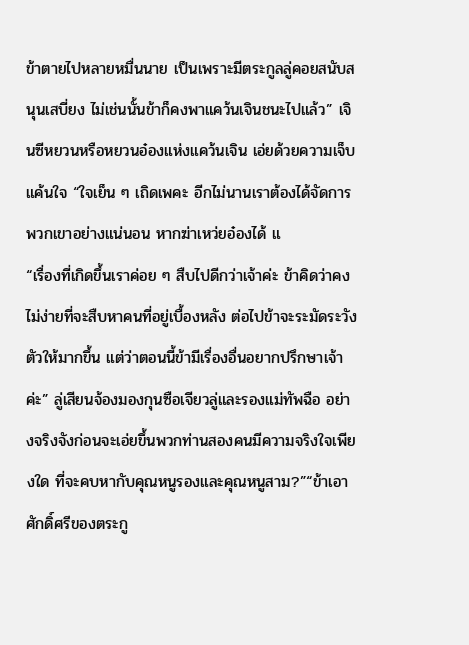ข้าตายไปหลายหมื่นนาย เป็นเพราะมีตระกูลลู่คอยสนับสนุนเสบี่ยง ไม่เช่นนั้นข้าก็คงพาแคว้นเจินชนะไปแล้ว” เจินซีหยวนหรือหยวนอ๋องแห่งแคว้นเจิน เอ่ยด้วยความเจ็บแค้นใจ “ใจเย็น ๆ เถิดเพคะ อีกไม่นานเราต้องได้จัดการพวกเขาอย่างแน่นอน หากฆ่าเหว่ยอ๋องได้ แ
“เรื่องที่เกิดขึ้นเราค่อย ๆ สืบไปดีกว่าเจ้าค่ะ ข้าคิดว่าคงไม่ง่ายที่จะสืบหาคนที่อยู่เบื้องหลัง ต่อไปข้าจะระมัดระวังตัวให้มากขึ้น แต่ว่าตอนนี้ข้ามีเรื่องอื่นอยากปรึกษาเจ้าค่ะ” ลู่เสียนจ้องมองกุนซือเจียวลู่และรองแม่ทัพฉือ อย่างจริงจังก่อนจะเอ่ยขึ้นพวกท่านสองคนมีความจริงใจเพียงใด ที่จะคบหากับคุณหนูรองและคุณหนูสาม?”“ข้าเอาศักดิ์ศรีของตระกู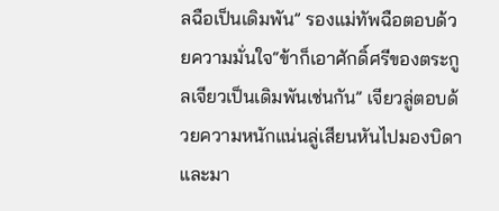ลฉือเป็นเดิมพัน” รองแม่ทัพฉือตอบด้วยความมั่นใจ“ข้าก็เอาศักดิ์ศรีของตระกูลเจียวเป็นเดิมพันเช่นกัน” เจียวลู่ตอบด้วยความหนักแน่นลู่เสียนหันไปมองบิดาและมา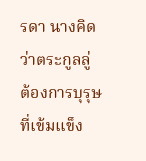รดา นางคิดว่าตระกูลลู่ ต้องการบุรุษที่เข้มแข็ง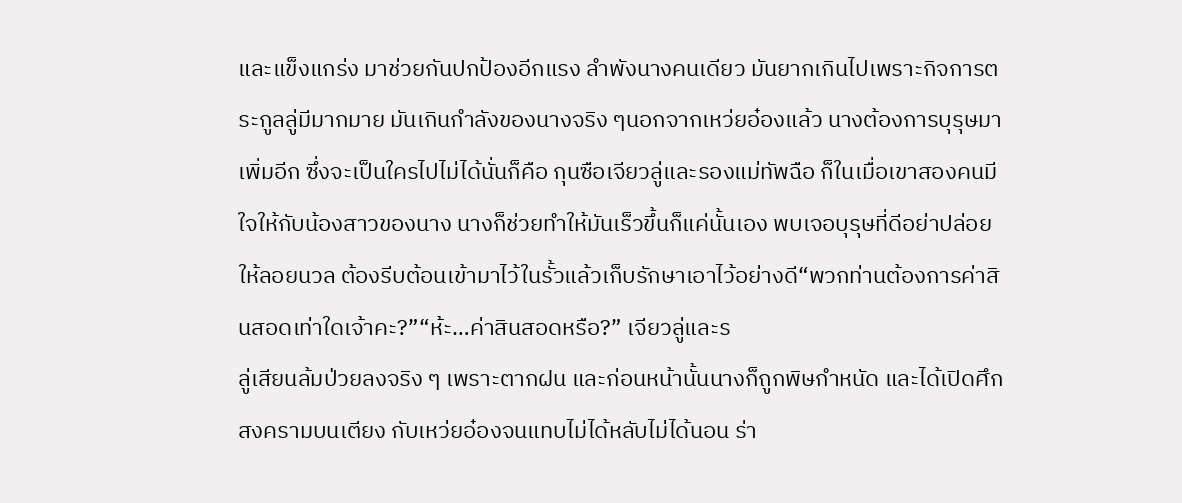และแข็งแกร่ง มาช่วยกันปกป้องอีกแรง ลำพังนางคนเดียว มันยากเกินไปเพราะกิจการตระกูลลู่มีมากมาย มันเกินกำลังของนางจริง ๆนอกจากเหว่ยอ๋องแล้ว นางต้องการบุรุษมาเพิ่มอีก ซึ่งจะเป็นใครไปไม่ได้นั่นก็คือ กุนซือเจียวลู่และรองแม่ทัพฉือ ก็ในเมื่อเขาสองคนมีใจให้กับน้องสาวของนาง นางก็ช่วยทำให้มันเร็วขึ้นก็แค่นั้นเอง พบเจอบุรุษที่ดีอย่าปล่อยให้ลอยนวล ต้องรีบต้อนเข้ามาไว้ในรั้วแล้วเก็บรักษาเอาไว้อย่างดี“พวกท่านต้องการค่าสินสอดเท่าใดเจ้าคะ?”“ห้ะ…ค่าสินสอดหรือ?” เจียวลู่และร
ลู่เสียนล้มป่วยลงจริง ๆ เพราะตากฝน และก่อนหน้านั้นนางก็ถูกพิษกำหนัด และได้เปิดศึกสงครามบนเตียง กับเหว่ยอ๋องจนแทบไม่ได้หลับไม่ได้นอน ร่า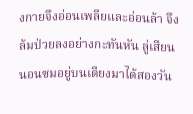งกายจึงอ่อนเพลียและอ่อนล้า จึงล้มป่วยลงอย่างกะทันหัน ลู่เสียนนอนซมอยู่บนเตียงมาได้สองวัน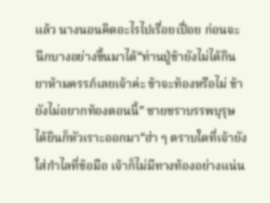แล้ว นางนอนคิดอะไรไปเรื่อยเปื่อย ก่อนจะนึกบางอย่างขึ้นมาได้“ท่านปู่ข้ายังไม่ได้กินยาห้ามครรภ์เลยเจ้าค่ะ ข้าจะท้องหรือไม่ ข้ายังไม่อยากท้องตอนนี้” ชายชราบรรพบุรุษได้ยินก็หัวเราะออกมา“ฮ่า ๆ ตราบใดที่เจ้ายังใส่กำไลที่ข้อมือ เจ้าก็ไม่มีทางท้องอย่างแน่น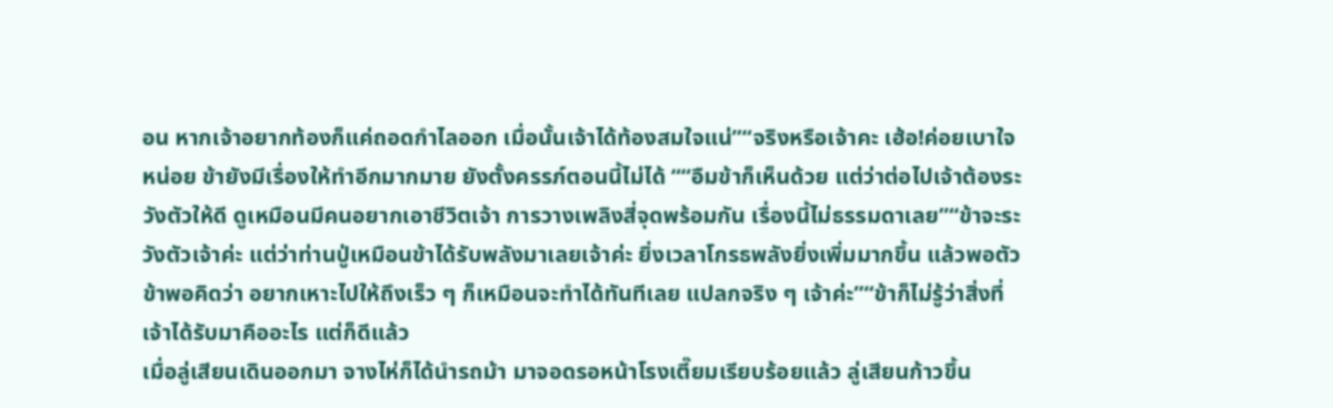อน หากเจ้าอยากท้องก็แค่ถอดกำไลออก เมื่อนั้นเจ้าได้ท้องสมใจแน่”“จริงหรือเจ้าคะ เฮ้อ!ค่อยเบาใจหน่อย ข้ายังมีเรื่องให้ทำอีกมากมาย ยังตั้งครรภ์ตอนนี้ไม่ได้ ““อืมข้าก็เห็นด้วย แต่ว่าต่อไปเจ้าต้องระวังตัวให้ดี ดูเหมือนมีคนอยากเอาชีวิตเจ้า การวางเพลิงสี่จุดพร้อมกัน เรื่องนี้ไม่ธรรมดาเลย”“ข้าจะระวังตัวเจ้าค่ะ แต่ว่าท่านปู่เหมือนข้าได้รับพลังมาเลยเจ้าค่ะ ยิ่งเวลาโกรธพลังยิ่งเพิ่มมากขึ้น แล้วพอตัวข้าพอคิดว่า อยากเหาะไปให้ถึงเร็ว ๆ ก็เหมือนจะทำได้ทันทีเลย แปลกจริง ๆ เจ้าค่ะ”“ข้าก็ไม่รู้ว่าสิ่งที่เจ้าได้รับมาคืออะไร แต่ก็ดีแล้ว
เมื่อลู่เสียนเดินออกมา จางไห่ก็ได้นำรถม้า มาจอดรอหน้าโรงเตี๊ยมเรียบร้อยแล้ว ลู่เสียนก้าวขึ้น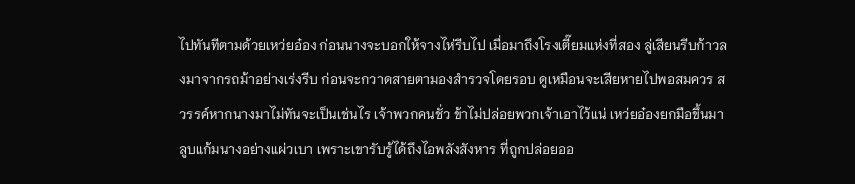ไปทันทีตามด้วยเหว่ยอ๋อง ก่อนนางจะบอกให้จางไห่รีบไป เมื่อมาถึงโรงเตี๊ยมแห่งที่สอง ลู่เสียนรีบก้าวลงมาจากรถม้าอย่างเร่งรีบ ก่อนจะกวาดสายตามองสำรวจโดยรอบ ดูเหมือนจะเสียหายไปพอสมควร สวรรค์หากนางมาไม่ทันจะเป็นเช่นไร เจ้าพวกคนชั่ว ข้าไม่ปล่อยพวกเจ้าเอาไว้แน่ เหว่ยอ๋องยกมือขึ้นมาลูบแก้มนางอย่างแผ่วเบา เพราะเขารับรู้ได้ถึงไอพลังสังหาร ที่ถูกปล่อยออ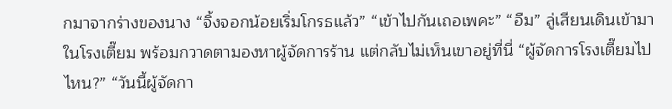กมาจากร่างของนาง “จิ้งจอกน้อยเริ่มโกรธแล้ว” “เข้าไปกันเถอเพคะ” “อืม” ลู่เสียนเดินเข้ามาในโรงเตี๊ยม พร้อมกวาดตามองหาผู้จัดการร้าน แต่กลับไม่เห็นเขาอยู่ที่นี่ “ผู้จัดการโรงเตี๊ยมไปไหน?” “วันนี้ผู้จัดกา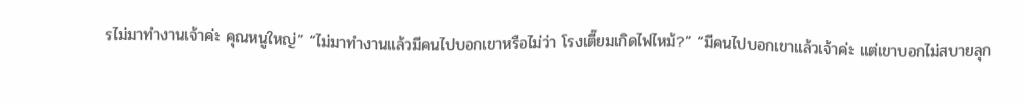รไม่มาทำงานเจ้าค่ะ คุณหนูใหญ่” “ไม่มาทำงานแล้วมีคนไปบอกเขาหรือไม่ว่า โรงเตี๊ยมเกิดไฟไหม้?” “มีคนไปบอกเขาแล้วเจ้าค่ะ แต่เขาบอกไม่สบายลุก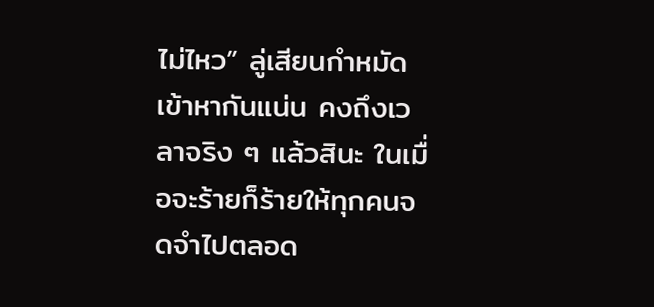ไม่ไหว” ลู่เสียนกำหมัดเข้าหากันแน่น คงถึงเวลาจริง ๆ แล้วสินะ ในเมื่อจะร้ายก็ร้ายให้ทุกคนจดจำไปตลอด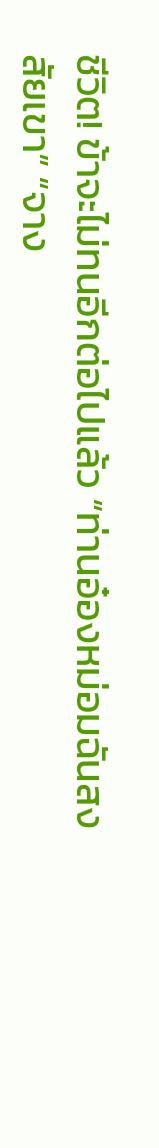ชีวิต! ข้าจะไม่ทนอีกต่อไปแล้ว “ท่านอ๋องหม่อมฉันสงสัยเขา” “จาง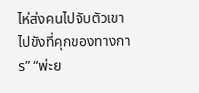ไห่ส่งคนไปจับตัวเขา ไปขังที่คุกของทางการ” “พ่ะย